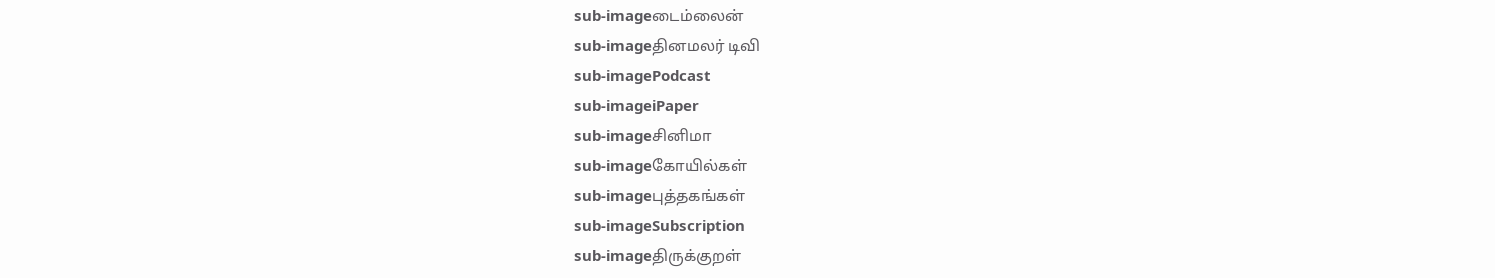sub-imageடைம்லைன்
sub-imageதினமலர் டிவி
sub-imagePodcast
sub-imageiPaper
sub-imageசினிமா
sub-imageகோயில்கள்
sub-imageபுத்தகங்கள்
sub-imageSubscription
sub-imageதிருக்குறள்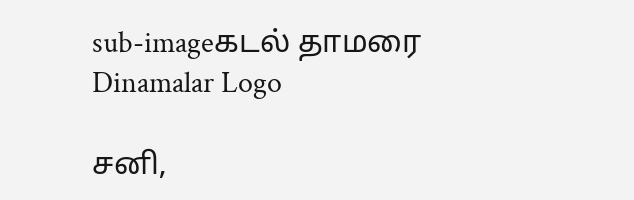sub-imageகடல் தாமரை
Dinamalar Logo

சனி,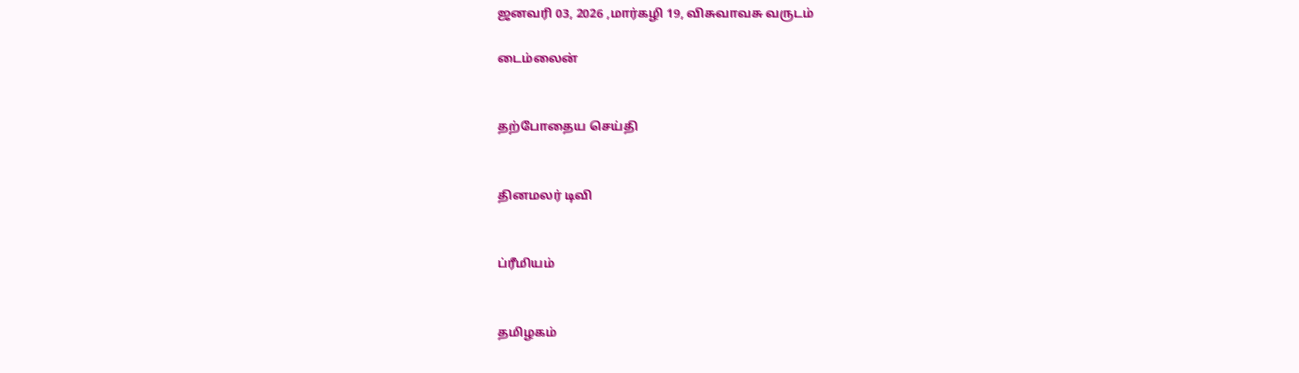ஜனவரி 03, 2026 ,மார்கழி 19, விசுவாவசு வருடம்

டைம்லைன்


தற்போதைய செய்தி


தினமலர் டிவி


ப்ரீமியம்


தமிழகம்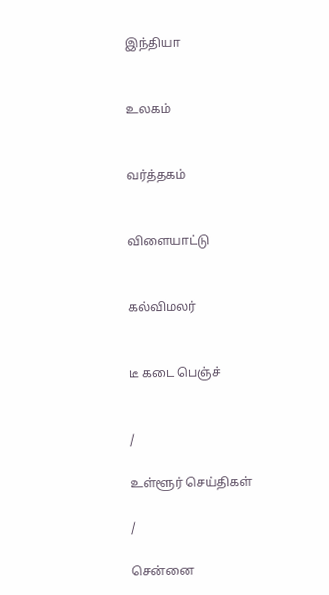இந்தியா


உலகம்


வர்த்தகம்


விளையாட்டு


கல்விமலர்


டீ கடை பெஞ்ச்


/

உள்ளூர் செய்திகள்

/

சென்னை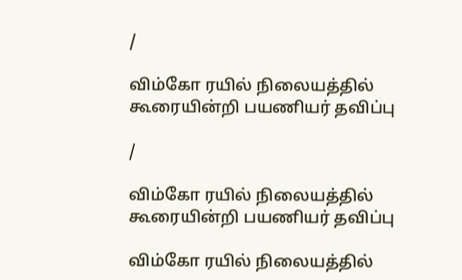/

விம்கோ ரயில் நிலையத்தில் கூரையின்றி பயணியர் தவிப்பு

/

விம்கோ ரயில் நிலையத்தில் கூரையின்றி பயணியர் தவிப்பு

விம்கோ ரயில் நிலையத்தில்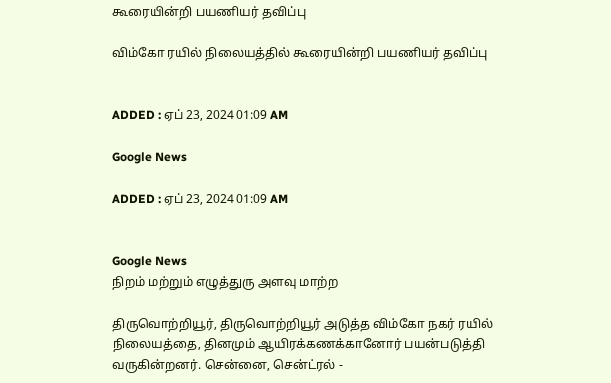கூரையின்றி பயணியர் தவிப்பு

விம்கோ ரயில் நிலையத்தில் கூரையின்றி பயணியர் தவிப்பு


ADDED : ஏப் 23, 2024 01:09 AM

Google News

ADDED : ஏப் 23, 2024 01:09 AM


Google News
நிறம் மற்றும் எழுத்துரு அளவு மாற்ற

திருவொற்றியூர், திருவொற்றியூர் அடுத்த விம்கோ நகர் ரயில் நிலையத்தை, தினமும் ஆயிரக்கணக்கானோர் பயன்படுத்தி வருகின்றனர். சென்னை, சென்ட்ரல் -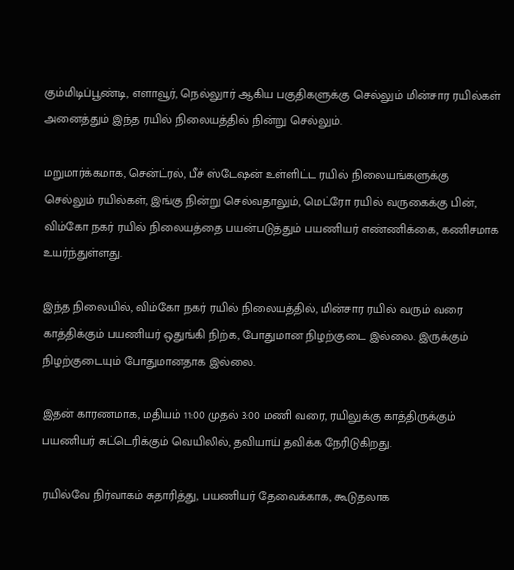கும்மிடிப்பூண்டி, எளாவூர், நெல்லுார் ஆகிய பகுதிகளுக்கு செல்லும் மின்சார ரயில்கள் அனைத்தும் இந்த ரயில் நிலையத்தில் நின்று செல்லும்.

மறுமார்க்கமாக, சென்ட்ரல், பீச் ஸ்டேஷன் உள்ளிட்ட ரயில் நிலையங்களுக்கு செல்லும் ரயில்கள், இங்கு நின்று செல்வதாலும், மெட்ரோ ரயில் வருகைக்கு பின், விம்கோ நகர் ரயில் நிலையத்தை பயன்படுத்தும் பயணியர் எண்ணிக்கை, கணிசமாக உயர்ந்துள்ளது.

இந்த நிலையில், விம்கோ நகர் ரயில் நிலையத்தில், மின்சார ரயில் வரும் வரை காத்திக்கும் பயணியர் ஒதுங்கி நிற்க, போதுமான நிழற்குடை இல்லை. இருக்கும் நிழற்குடையும் போதுமானதாக இல்லை.

இதன் காரணமாக, மதியம் 11:00 முதல் 3:00 மணி வரை, ரயிலுக்கு காத்திருக்கும் பயணியர் சுட்டெரிக்கும் வெயிலில், தவியாய் தவிக்க நேரிடுகிறது.

ரயில்வே நிர்வாகம் சுதாரித்து, பயணியர் தேவைக்காக, கூடுதலாக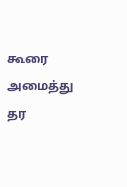கூரை அமைத்து தர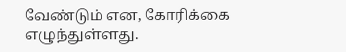வேண்டும் என, கோரிக்கை எழுந்துள்ளது.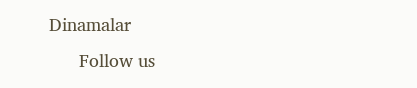Dinamalar
      Follow us